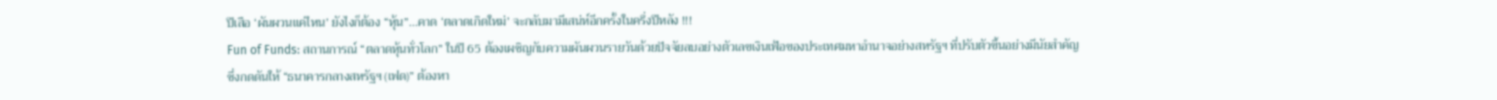ปีเสือ ‘ผันผวนแค่ไหน’ ยังไงก็ต้อง “หุ้น”...คาด ‘ตลาดเกิดใหม่’ จะกลับมามีเสน่ห์อีกครั้งในครึ่งปีหลัง !!!
Fun of Funds: สถานการณ์ “ตลาดหุ้นทั่วโลก” ในปี 65 ต้องเผชิญกับความผันผวนรายวันด้วยปัจจัยลบอย่างตัวเลขเงินเฟ้อของประเทศมหาอำนาจอย่างสหรัฐฯ ที่ปรับตัวขึ้นอย่างมีนัยสำคัญ
ซึ่งกดดันให้ “ธนาคารกลางสหรัฐฯ (เฟด)” ต้องหา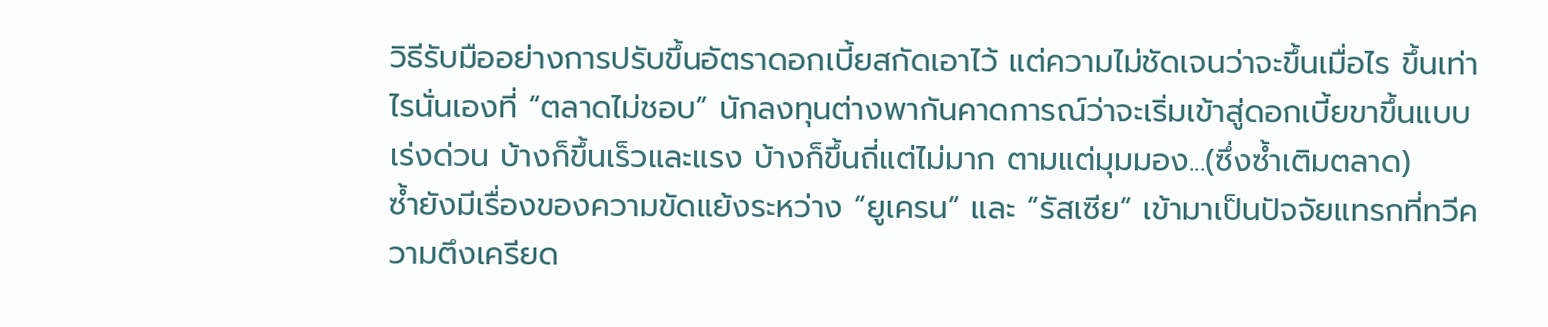วิธีรับมืออย่างการปรับขึ้นอัตราดอกเบี้ยสกัดเอาไว้ แต่ความไม่ชัดเจนว่าจะขึ้นเมื่อไร ขึ้นเท่าไรนั่นเองที่ “ตลาดไม่ชอบ” นักลงทุนต่างพากันคาดการณ์ว่าจะเริ่มเข้าสู่ดอกเบี้ยขาขึ้นแบบเร่งด่วน บ้างก็ขึ้นเร็วและแรง บ้างก็ขึ้นถี่แต่ไม่มาก ตามแต่มุมมอง...(ซึ่งซ้ำเติมตลาด)
ซ้ำยังมีเรื่องของความขัดแย้งระหว่าง “ยูเครน” และ “รัสเซีย” เข้ามาเป็นปัจจัยแทรกที่ทวีความตึงเครียด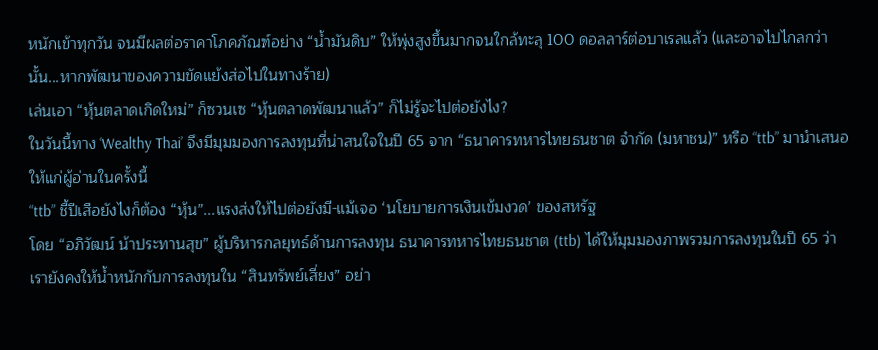หนักเข้าทุกวัน จนมีผลต่อราคาโภคภัณฑ์อย่าง “น้ำมันดิบ” ให้พุ่งสูงขึ้นมากจนใกล้ทะลุ 100 ดอลลาร์ต่อบาเรลแล้ว (และอาจไปไกลกว่านั้น...หากพัฒนาของความขัดแย้งส่อไปในทางร้าย)
เล่นเอา “หุ้นตลาดเกิดใหม่” ก็ซวนเซ “หุ้นตลาดพัฒนาแล้ว” ก็ไม่รู้จะไปต่อยังไง?
ในวันนี้ทาง ‘Wealthy Thai’ จึงมีมุมมองการลงทุนที่น่าสนใจในปี 65 จาก “ธนาคารทหารไทยธนชาต จำกัด (มหาชน)” หรือ “ttb” มานำเสนอให้แก่ผู้อ่านในครั้งนี้
“ttb” ชี้ปีเสือยังไงก็ต้อง “หุ้น”...แรงส่งให้ไปต่อยังมี-แม้เจอ ‘นโยบายการเงินเข้มงวด’ ของสหรัฐ
โดย “อภิวัฒน์ น้าประทานสุข” ผู้บริหารกลยุทธ์ด้านการลงทุน ธนาคารทหารไทยธนชาต (ttb) ได้ให้มุมมองภาพรวมการลงทุนในปี 65 ว่า เรายังคงให้น้ำหนักกับการลงทุนใน “สินทรัพย์เสี่ยง” อย่า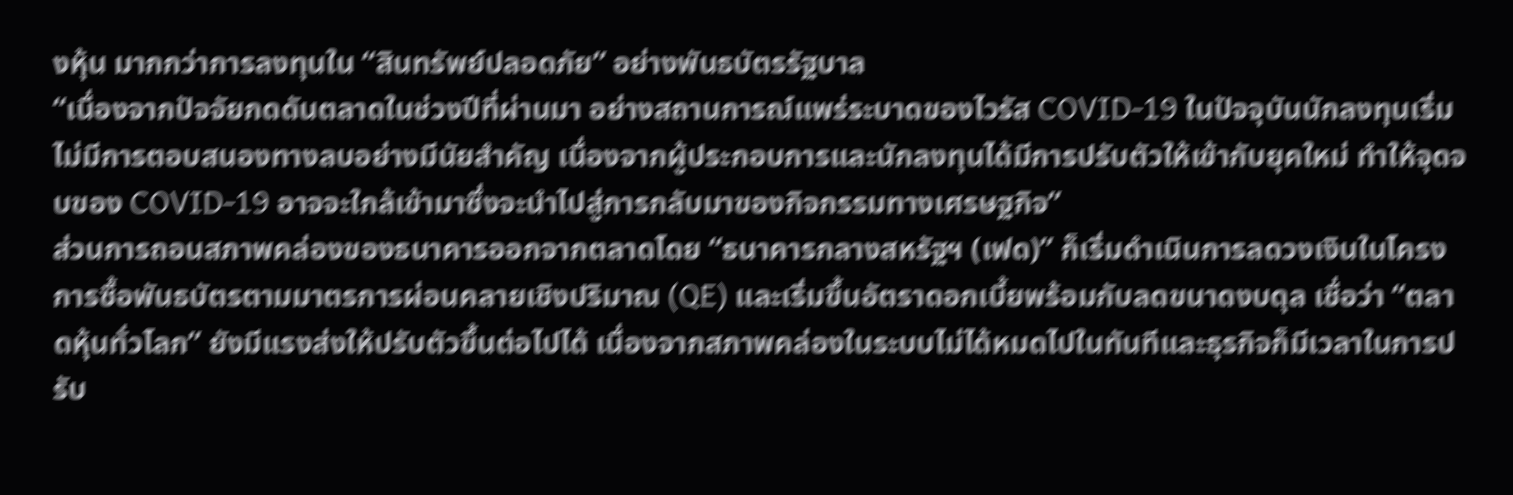งหุ้น มากกว่าการลงทุนใน “สินทรัพย์ปลอดภัย” อย่างพันธบัตรรัฐบาล
“เนื่องจากปัจจัยกดดันตลาดในช่วงปีที่ผ่านมา อย่างสถานการณ์แพร่ระบาดของไวรัส COVID-19 ในปัจจุบันนักลงทุนเริ่มไม่มีการตอบสนองทางลบอย่างมีนัยสำคัญ เนื่องจากผู้ประกอบการและนักลงทุนได้มีการปรับตัวให้เข้ากับยุคใหม่ ทำให้จุดจบของ COVID-19 อาจจะใกล้เข้ามาซึ่งจะนำไปสู่การกลับมาของกิจกรรมทางเศรษฐกิจ”
ส่วนการถอนสภาพคล่องของธนาคารออกจากตลาดโดย “ธนาคารกลางสหรัฐฯ (เฟด)” ก็เริ่มดำเนินการลดวงเงินในโครงการซื้อพันธบัตรตามมาตรการผ่อนคลายเชิงปริมาณ (QE) และเริ่มขึ้นอัตราดอกเบี้ยพร้อมกับลดขนาดงบดุล เชื่อว่า “ตลาดหุ้นทั่วโลก” ยังมีแรงส่งให้ปรับตัวขึ้นต่อไปได้ เนื่องจากสภาพคล่องในระบบไม่ได้หมดไปในทันทีและธุรกิจก็มีเวลาในการปรับ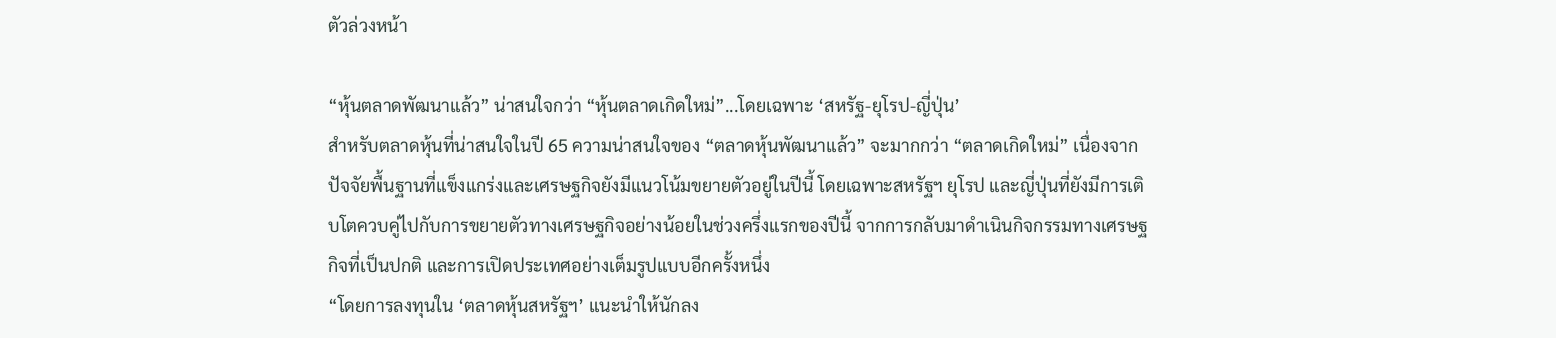ตัวล่วงหน้า

“หุ้นตลาดพัฒนาแล้ว” น่าสนใจกว่า “หุ้นตลาดเกิดใหม่”...โดยเฉพาะ ‘สหรัฐ-ยุโรป-ญี่ปุ่น’
สำหรับตลาดหุ้นที่น่าสนใจในปี 65 ความน่าสนใจของ “ตลาดหุ้นพัฒนาแล้ว” จะมากกว่า “ตลาดเกิดใหม่” เนื่องจากปัจจัยพื้นฐานที่แข็งแกร่งและเศรษฐกิจยังมีแนวโน้มขยายตัวอยู่ในปีนี้ โดยเฉพาะสหรัฐฯ ยุโรป และญี่ปุ่นที่ยังมีการเติบโตควบคู่ไปกับการขยายตัวทางเศรษฐกิจอย่างน้อยในช่วงครึ่งแรกของปีนี้ จากการกลับมาดำเนินกิจกรรมทางเศรษฐกิจที่เป็นปกติ และการเปิดประเทศอย่างเต็มรูปแบบอีกครั้งหนึ่ง
“โดยการลงทุนใน ‘ตลาดหุ้นสหรัฐฯ’ แนะนำให้นักลง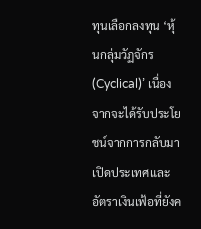ทุนเลือกลงทุน ‘หุ้นกลุ่มวัฏจักร (Cyclical)’ เนื่องจากจะได้รับประโยชน์จากการกลับมาเปิดประเทศและอัตราเงินเฟ้อที่ยังค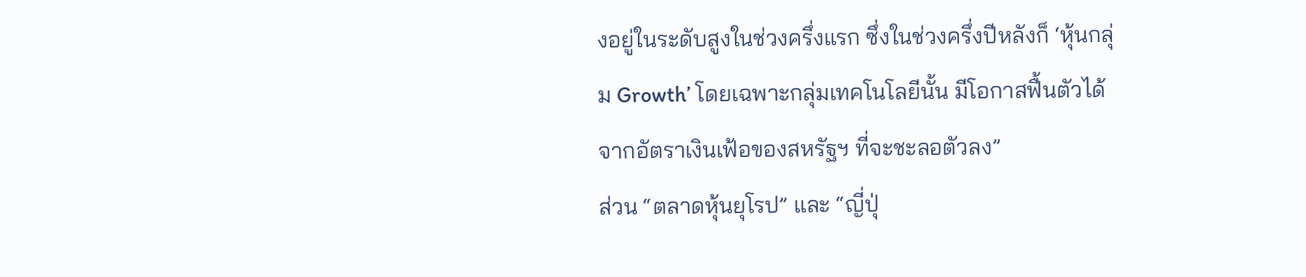งอยู่ในระดับสูงในช่วงครึ่งแรก ซึ่งในช่วงครึ่งปีหลังก็ ‘หุ้นกลุ่ม Growth’ โดยเฉพาะกลุ่มเทคโนโลยีนั้น มีโอกาสฟื้นตัวได้จากอัตราเงินเฟ้อของสหรัฐฯ ที่จะชะลอตัวลง”
ส่วน “ตลาดหุ้นยุโรป” และ “ญี่ปุ่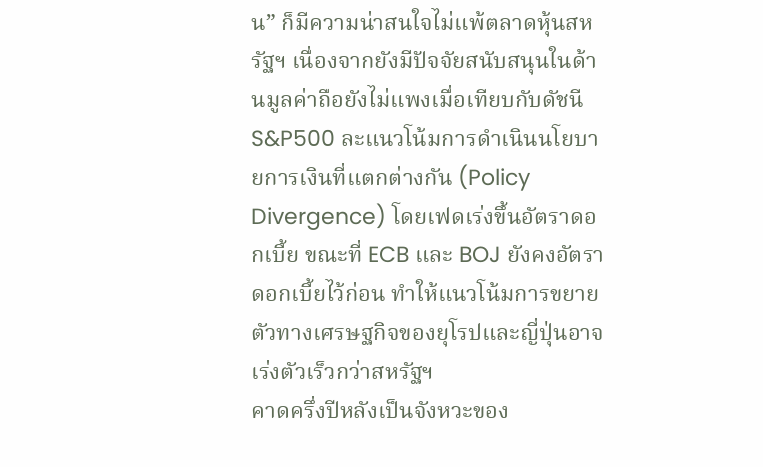น” ก็มีความน่าสนใจไม่แพ้ตลาดหุ้นสหรัฐฯ เนื่องจากยังมีปัจจัยสนับสนุนในด้านมูลค่าถือยังไม่แพงเมื่อเทียบกับดัชนี S&P500 ละแนวโน้มการดำเนินนโยบายการเงินที่แตกต่างกัน (Policy Divergence) โดยเฟดเร่งขึ้นอัตราดอกเบี้ย ขณะที่ ECB และ BOJ ยังคงอัตราดอกเบี้ยไว้ก่อน ทำให้แนวโน้มการขยายตัวทางเศรษฐกิจของยุโรปและญี่ปุ่นอาจเร่งตัวเร็วกว่าสหรัฐฯ
คาดครึ่งปีหลังเป็นจังหวะของ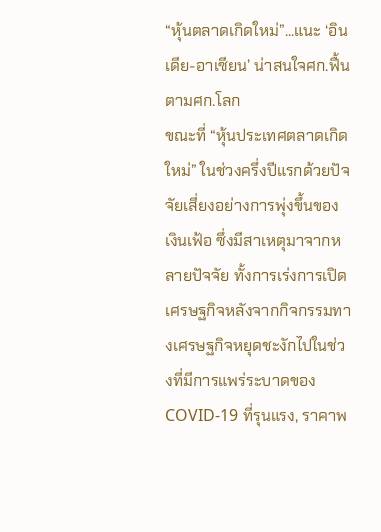“หุ้นตลาดเกิดใหม่”...แนะ ‘อินเดีย-อาเซียน’ น่าสนใจศก.ฟื้นตามศก.โลก
ขณะที่ “หุ้นประเทศตลาดเกิดใหม่” ในช่วงครึ่งปีแรกด้วยปัจจัยเสี่ยงอย่างการพุ่งขึ้นของเงินเฟ้อ ซึ่งมีสาเหตุมาจากหลายปัจจัย ทั้งการเร่งการเปิดเศรษฐกิจหลังจากกิจกรรมทางเศรษฐกิจหยุดชะงักไปในช่วงที่มีการแพร่ระบาดของ COVID-19 ที่รุนแรง, ราคาพ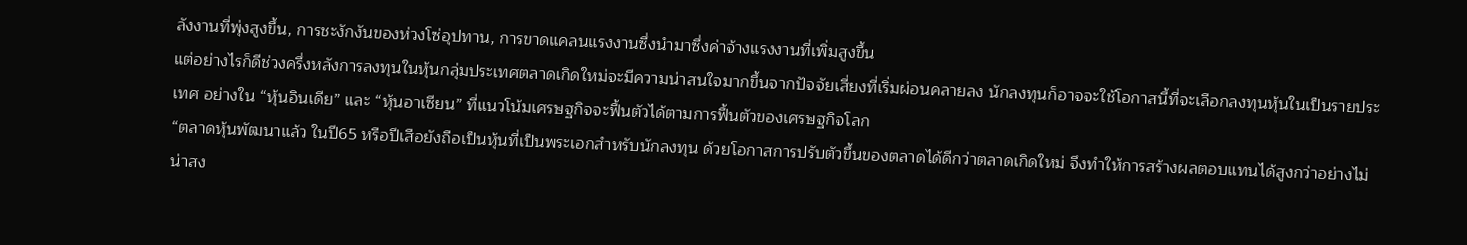ลังงานที่พุ่งสูงขึ้น, การชะงักงันของห่วงโซ่อุปทาน, การขาดแคลนแรงงานซึ่งนำมาซึ่งค่าจ้างแรงงานที่เพิ่มสูงขึ้น
แต่อย่างไรก็ดีช่วงครึ่งหลังการลงทุนในหุ้นกลุ่มประเทศตลาดเกิดใหม่จะมีความน่าสนใจมากขึ้นจากปัจจัยเสี่ยงที่เริ่มผ่อนคลายลง นักลงทุนก็อาจจะใช้โอกาสนี้ที่จะเลือกลงทุนหุ้นในเป็นรายประเทศ อย่างใน “หุ้นอินเดีย” และ “หุ้นอาเซียน” ที่แนวโน้มเศรษฐกิจจะฟื้นตัวได้ตามการฟื้นตัวของเศรษฐกิจโลก
“ตลาดหุ้นพัฒนาแล้ว ในปี65 หรือปีเสือยังถือเป็นหุ้นที่เป็นพระเอกสำหรับนักลงทุน ด้วยโอกาสการปรับตัวขึ้นของตลาดได้ดีกว่าตลาดเกิดใหม่ จึงทำให้การสร้างผลตอบแทนได้สูงกว่าอย่างไม่น่าสง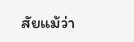สัยแม้ว่า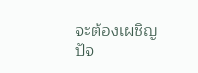จะต้องเผชิญปัจ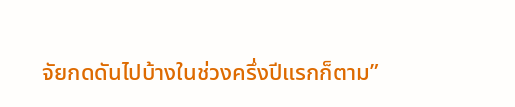จัยกดดันไปบ้างในช่วงครึ่งปีแรกก็ตาม”